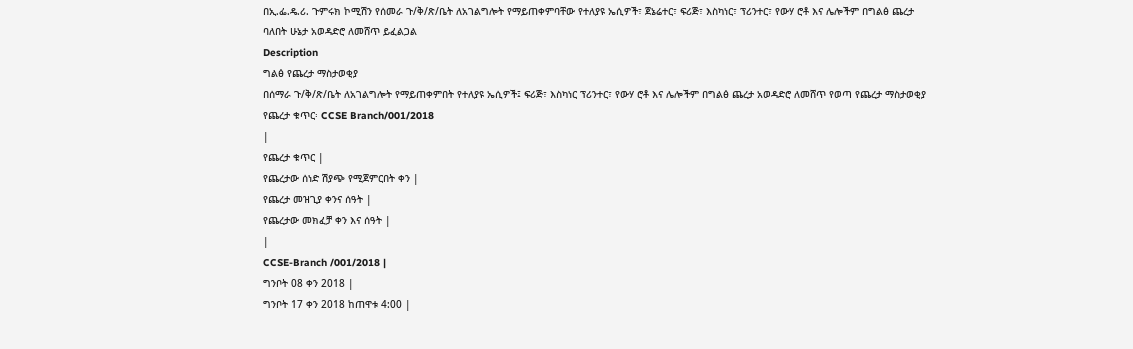በኢ.ፌ.ዴ.ሪ. ጉምሩክ ኮሚሽን የሰመራ ጉ/ቅ/ጽ/ቤት ለአገልግሎት የማይጠቀምባቸው የተለያዩ ኤሲዎች፣ ጀኔሬተር፣ ፍሪጅ፣ እስካነር፣ ፕሪንተር፣ የውሃ ሮቶ እና ሌሎችም በግልፅ ጨረታ ባለበት ሁኔታ አወዳድሮ ለመሸጥ ይፈልጋል
Description
ግልፅ የጨረታ ማስታወቂያ
በሰማራ ጉ/ቅ/ጽ/ቤት ለአገልግሎት የማይጠቀምበት የተለያዩ ኤሲዎች፤ ፍሪጅ፣ እስካነር ፕሪንተር፣ የውሃ ሮቶ እና ሌሎችም በግልፅ ጨረታ አወዳድሮ ለመሸጥ የወጣ የጨረታ ማስታወቂያ የጨረታ ቁጥር፡ CCSE Branch/001/2018
|
የጨረታ ቁጥር |
የጨረታው ሰነድ ሽያጭ የሚጀምርበት ቀን |
የጨረታ መዝጊያ ቀንና ሰዓት |
የጨረታው መክፈቻ ቀን እና ሰዓት |
|
CCSE-Branch /001/2018 |
ግንቦት 08 ቀን 2018 |
ግንቦት 17 ቀን 2018 ከጠዋቱ 4:00 |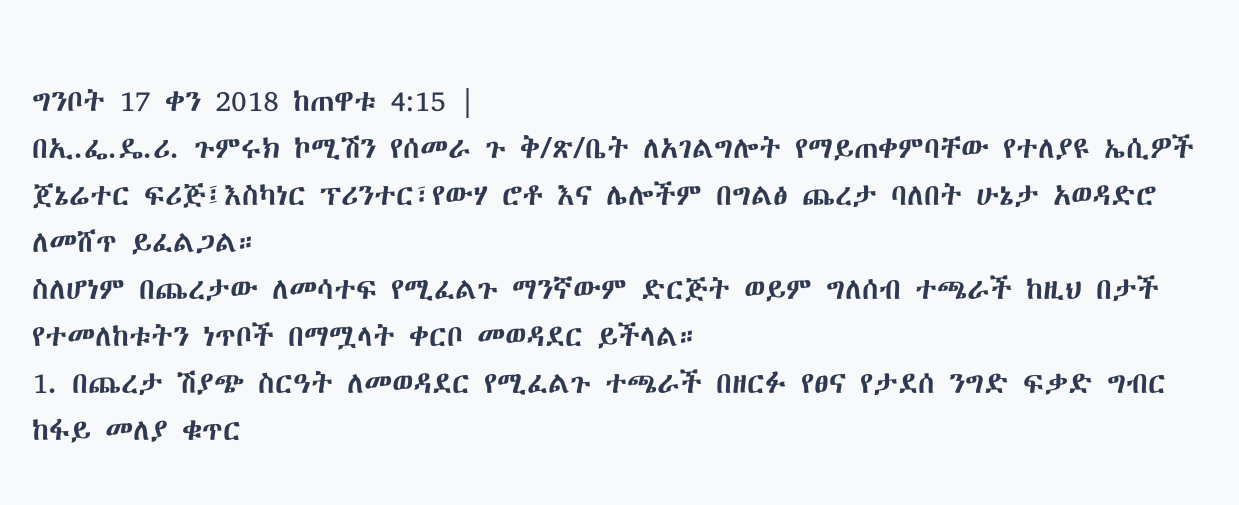ግንቦት 17 ቀን 2018 ከጠዋቱ 4:15 |
በኢ.ፌ.ዴ.ሪ. ጉምሩክ ኮሚሽን የሰመራ ጉ ቅ/ጽ/ቤት ለአገልግሎት የማይጠቀምባቸው የተለያዩ ኤሲዎች ጀኔሬተር ፍሪጅ፤እስካነር ፕሪንተር፣የውሃ ሮቶ እና ሌሎችም በግልፅ ጨረታ ባለበት ሁኔታ አወዳድሮ ለመሸጥ ይፈልጋል።
ስለሆነም በጨረታው ለመሳተፍ የሚፈልጉ ማንኛውም ድርጅት ወይም ግለሰብ ተጫራች ከዚህ በታች የተመለከቱትን ነጥቦች በማሟላት ቀርቦ መወዳደር ይችላል።
1. በጨረታ ሽያጭ ስርዓት ለመወዳደር የሚፈልጉ ተጫራች በዘርፉ የፀና የታደሰ ንግድ ፍቃድ ግብር ከፋይ መለያ ቁጥር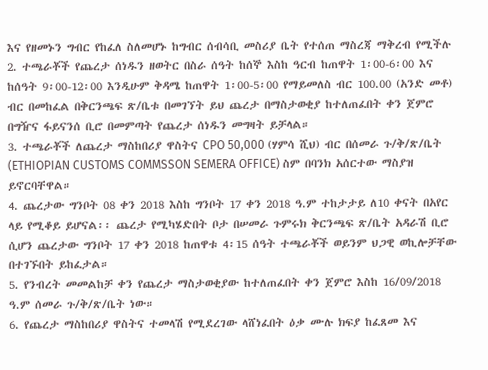እና የዘመኑን ግብር የከፈለ ስለመሆኑ ከግብር ሰብሳቢ መስሪያ ቤት የተሰጠ ማስረጃ ማቅረብ የሚችሉ
2. ተጫራቾች የጨረታ ሰነዱን ዘወትር በስራ ሰዓት ከሰኞ እስከ ዓርብ ከጠዋት 1፡00-6፡00 እና ከሰዓት 9፡00-12፡00 እንዲሁም ቅዳሜ ከጠዋት 1፡00-5፡00 የማይመለስ ብር 100.00 (አንድ መቶ) ብር በመከፈል በቅርንጫፍ ጽ/ቤቱ በመገኘት ይህ ጨረታ በማስታወቂያ ከተለጠፈበት ቀን ጀምሮ በግዥና ፋይናንሰ ቢሮ በመምጣት የጨረታ ሰነዱን መግዛት ይቻላል።
3. ተጫራቾች ለጨረታ ማስከበሪያ ዋስትና CPO 50,000 (ሃምሳ ሺህ) ብር በሰመራ ጉ/ቅ/ጽ/ቤት (ETHIOPIAN CUSTOMS COMMSSON SEMERA OFFICE) ስም በባንክ አሰርተው ማስያዝ ይኖርባቸዋል።
4. ጨረታው ግንቦት 08 ቀን 2018 እስከ ግንቦት 17 ቀን 2018 ዓ.ም ተከታታይ ለ10 ቀናት በአየር ላይ የሚቆይ ይሆናል፡፡ ጨረታ የሚካሄድበት ቦታ በሠመራ ጉምሩክ ቅርንጫፍ ጽ/ቤት አዳራሽ ቢሮ ሲሆን ጨረታው ግንቦት 17 ቀን 2018 ከጠዋቱ 4፡15 ሰዓት ተጫራቾች ወይንም ህጋዊ ወኪሎቻቸው በተገኙበት ይከፈታል።
5. የንብረት መመልከቻ ቀን የጨረታ ማስታወቂያው ከተለጠፈበት ቀን ጀምሮ እስከ 16/09/2018 ዓ.ም ሰመራ ጉ/ቅ/ጽ/ቤት ነው።
6. የጨረታ ማስከበሪያ ዋስትና ተመላሽ የሚደረገው ላሸነፈበት ዕቃ ሙሉ ክፍያ ከፈጸመ እና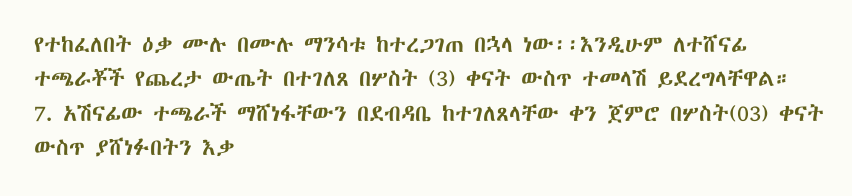የተከፈለበት ዕቃ ሙሉ በሙሉ ማንሳቱ ከተረጋገጠ በኋላ ነው፡፡እንዲሁም ለተሸናፊ ተጫራቾች የጨረታ ውጤት በተገለጸ በሦስት (3) ቀናት ውስጥ ተመላሽ ይደረግላቸዋል።
7. አሽናፊው ተጫራች ማሸነፋቸውን በደብዳቤ ከተገለጸላቸው ቀን ጀምሮ በሦስት(03) ቀናት ውስጥ ያሸነፉበትን እቃ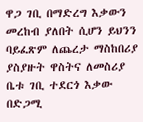ዋጋ ገቢ በማድረግ እቃውን መረከብ ያለበት ሲሆን ይህንን ባይፈጽም ለጨረታ ማስከበሪያ ያስያዙት ዋስትና ለመስሪያ ቤቱ ገቢ ተደርጎ እቃው በድጋሚ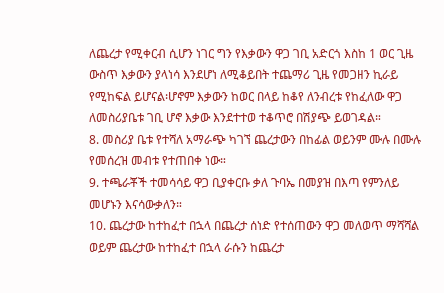ለጨረታ የሚቀርብ ሲሆን ነገር ግን የእቃውን ዋጋ ገቢ አድርጎ እስከ 1 ወር ጊዜ ውስጥ እቃውን ያላነሳ እንደሆነ ለሚቆይበት ተጨማሪ ጊዜ የመጋዘን ኪራይ የሚከፍል ይሆናል፡ሆኖም እቃውን ከወር በላይ ከቆየ ለንብረቱ የከፈለው ዋጋ ለመስሪያቤቱ ገቢ ሆኖ እቃው እንደተተወ ተቆጥሮ በሽያጭ ይወገዳል።
8. መስሪያ ቤቱ የተሻለ አማራጭ ካገኘ ጨረታውን በከፊል ወይንም ሙሉ በሙሉ የመሰረዝ መብቱ የተጠበቀ ነው።
9. ተጫራቾች ተመሳሳይ ዋጋ ቢያቀርቡ ቃለ ጉባኤ በመያዝ በእጣ የምንለይ መሆኑን እናሳውቃለን።
10. ጨረታው ከተከፈተ በኋላ በጨረታ ሰነድ የተሰጠውን ዋጋ መለወጥ ማሻሻል ወይም ጨረታው ከተከፈተ በኋላ ራሱን ከጨረታ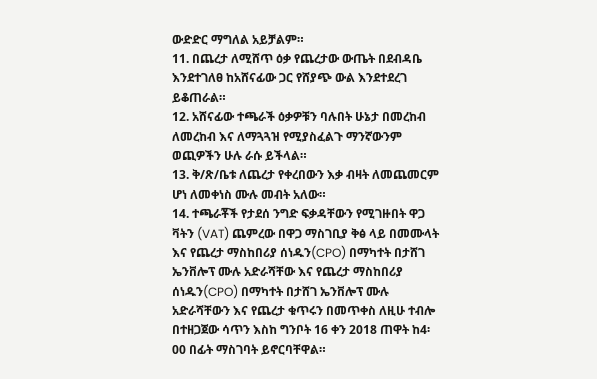ውድድር ማግለል አይቻልም።
11. በጨረታ ለሚሸጥ ዕቃ የጨረታው ውጤት በደብዳቤ እንደተገለፀ ከአሸናፊው ጋር የሸያጭ ውል እንደተደረገ ይቆጠራል።
12. አሸናፊው ተጫራች ዕቃዎቹን ባሉበት ሁኔታ በመረከብ ለመረከብ እና ለማጓጓዝ የሚያስፈልጉ ማንኛውንም ወጪዎችን ሁሉ ራሱ ይችላል።
13. ቅ/ጽ/ቤቱ ለጨረታ የቀረበውን እቃ ብዛት ለመጨመርም ሆነ ለመቀነስ ሙሉ መብት አለው።
14. ተጫራቾች የታደሰ ንግድ ፍቃዳቸውን የሚገዙበት ዋጋ ቫትን (VAT) ጨምረው በዋጋ ማስገቢያ ቅፅ ላይ በመሙላት እና የጨረታ ማስከበሪያ ሰነዱን(CPO) በማካተት በታሸገ ኤንቨሎፕ ሙሉ አድራሻቸው እና የጨረታ ማስከበሪያ ሰነዱን(CPO) በማካተት በታሸገ ኤንቨሎፕ ሙሉ አድራሻቸውን እና የጨረታ ቁጥሩን በመጥቀስ ለዚሁ ተብሎ በተዘጋጀው ሳጥን እስከ ግንቦት 16 ቀን 2018 ጠዋት ከ4፡ 00 በፊት ማስገባት ይኖርባቸዋል።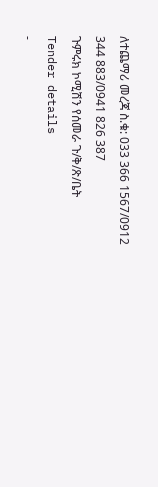ለተጨማሪ መረጃ ስ.ቁ: 033 366 1567/0912 344 883/0941 826 387
ጉምሩክ ኮሚሽን የሰመራ ጉ/ቅ/ጽ/ቤት
Tender details
-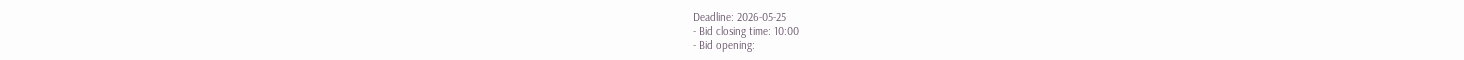Deadline: 2026-05-25
- Bid closing time: 10:00
- Bid opening: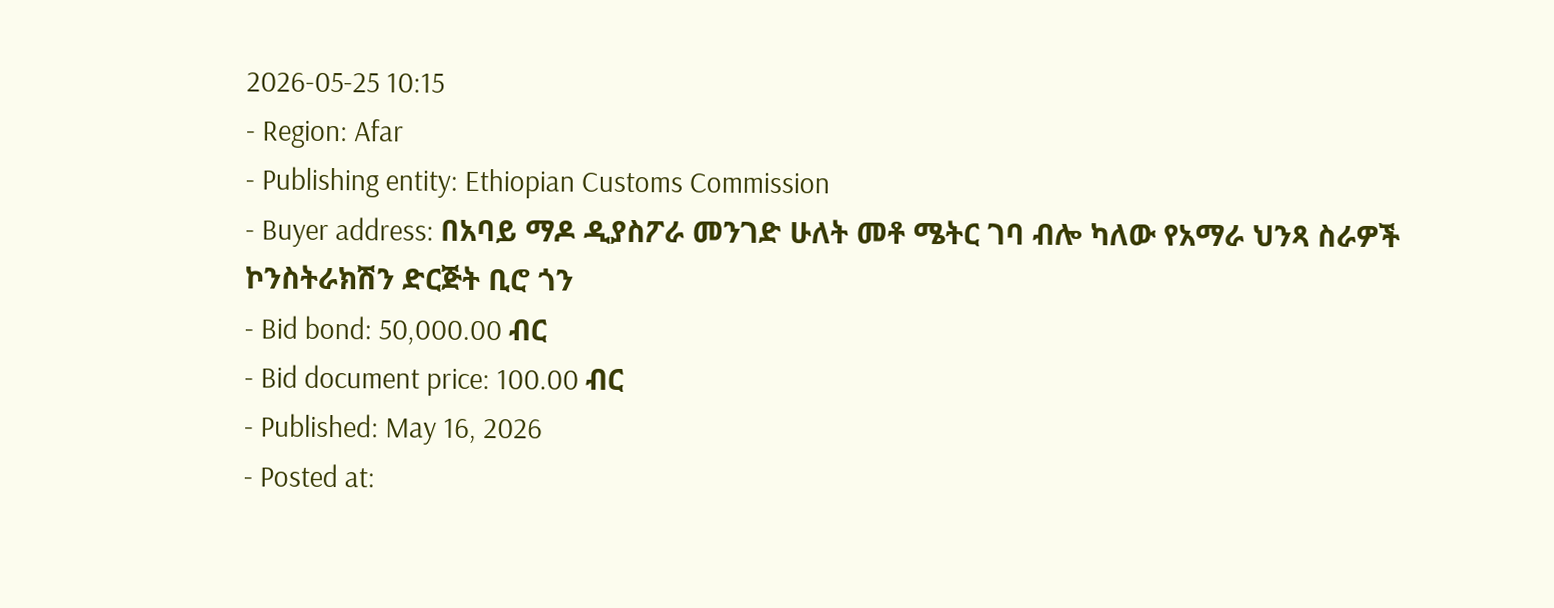2026-05-25 10:15
- Region: Afar
- Publishing entity: Ethiopian Customs Commission
- Buyer address: በአባይ ማዶ ዲያስፖራ መንገድ ሁለት መቶ ሜትር ገባ ብሎ ካለው የአማራ ህንጻ ስራዎች ኮንስትራክሽን ድርጅት ቢሮ ጎን
- Bid bond: 50,000.00 ብር
- Bid document price: 100.00 ብር
- Published: May 16, 2026
- Posted at: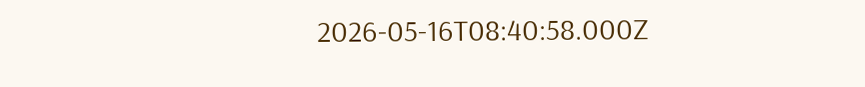2026-05-16T08:40:58.000Z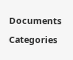Documents
Categories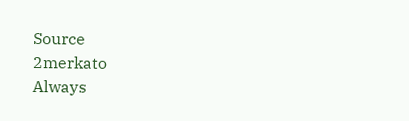Source
2merkato
Always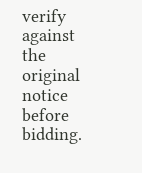verify against the original notice before bidding.